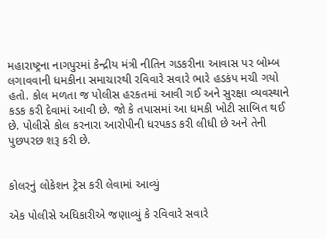મહારાષ્ટ્રના નાગપુરમાં કેન્દ્રીય મંત્રી નીતિન ગડકરીના આવાસ પર બોમ્બ લગાવવાની ધમકીના સમાચારથી રવિવારે સવારે ભારે હડકંપ મચી ગયો હતો. કોલ મળતા જ પોલીસ હરકતમાં આવી ગઈ અને સુરક્ષા વ્યવસ્થાને કડક કરી દેવામાં આવી છે. જો કે તપાસમાં આ ધમકી ખોટી સાબિત થઈ છે. પોલીસે કોલ કરનારા આરોપીની ધરપકડ કરી લીધી છે અને તેની પુછપરછ શરૂ કરી છે.


કોલરનું લોકેશન ટ્રેસ કરી લેવામાં આવ્યું

એક પોલીસે અધિકારીએ જણાવ્યું કે રવિવારે સવારે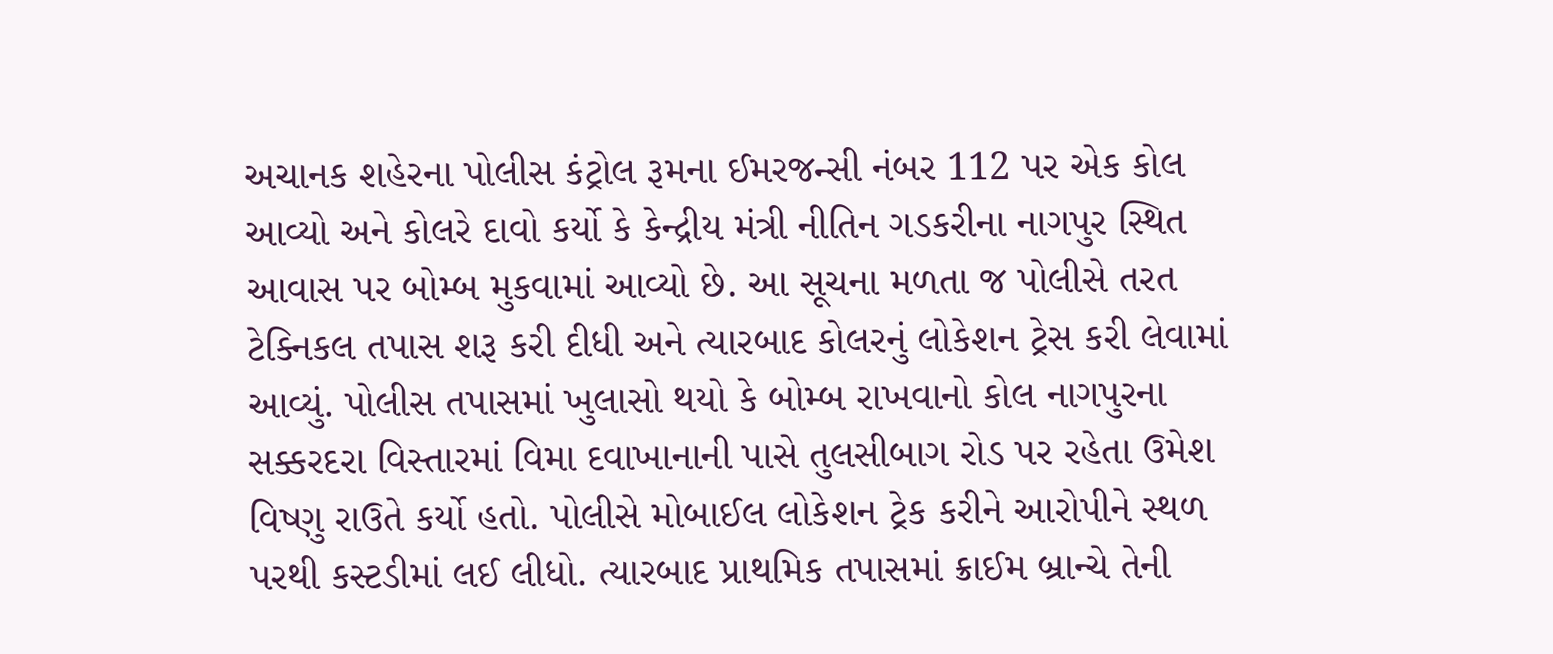અચાનક શહેરના પોલીસ કંટ્રોલ રૂમના ઈમરજન્સી નંબર 112 પર એક કોલ આવ્યો અને કોલરે દાવો કર્યો કે કેન્દ્રીય મંત્રી નીતિન ગડકરીના નાગપુર સ્થિત આવાસ પર બોમ્બ મુકવામાં આવ્યો છે. આ સૂચના મળતા જ પોલીસે તરત ટેક્નિકલ તપાસ શરૂ કરી દીધી અને ત્યારબાદ કોલરનું લોકેશન ટ્રેસ કરી લેવામાં આવ્યું. પોલીસ તપાસમાં ખુલાસો થયો કે બોમ્બ રાખવાનો કોલ નાગપુરના સક્કરદરા વિસ્તારમાં વિમા દવાખાનાની પાસે તુલસીબાગ રોડ પર રહેતા ઉમેશ વિષ્ણુ રાઉતે કર્યો હતો. પોલીસે મોબાઈલ લોકેશન ટ્રેક કરીને આરોપીને સ્થળ પરથી કસ્ટડીમાં લઈ લીધો. ત્યારબાદ પ્રાથમિક તપાસમાં ક્રાઈમ બ્રાન્ચે તેની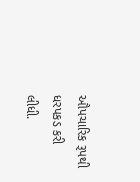ઔપચારિક રૂપથી ધરપકડ કરી લીધી.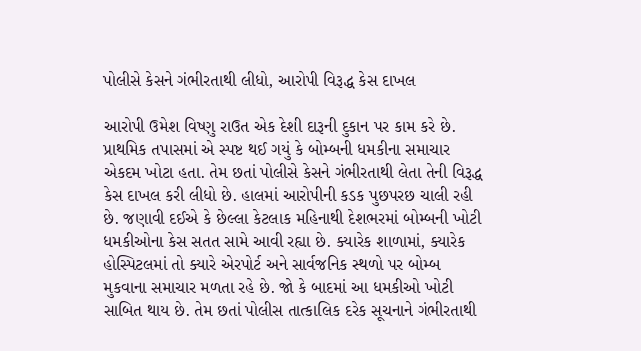પોલીસે કેસને ગંભીરતાથી લીધો, આરોપી વિરૂદ્ધ કેસ દાખલ

આરોપી ઉમેશ વિષ્ણુ રાઉત એક દેશી દારૂની દુકાન પર કામ કરે છે. પ્રાથમિક તપાસમાં એ સ્પષ્ટ થઈ ગયું કે બોમ્બની ધમકીના સમાચાર એકદમ ખોટા હતા. તેમ છતાં પોલીસે કેસને ગંભીરતાથી લેતા તેની વિરૂદ્ધ કેસ દાખલ કરી લીધો છે. હાલમાં આરોપીની કડક પુછપરછ ચાલી રહી છે. જણાવી દઈએ કે છેલ્લા કેટલાક મહિનાથી દેશભરમાં બોમ્બની ખોટી ધમકીઓના કેસ સતત સામે આવી રહ્યા છે. ક્યારેક શાળામાં, ક્યારેક હોસ્પિટલમાં તો ક્યારે એરપોર્ટ અને સાર્વજનિક સ્થળો પર બોમ્બ મુકવાના સમાચાર મળતા રહે છે. જો કે બાદમાં આ ધમકીઓ ખોટી સાબિત થાય છે. તેમ છતાં પોલીસ તાત્કાલિક દરેક સૂચનાને ગંભીરતાથી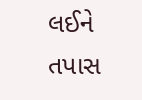લઈને તપાસ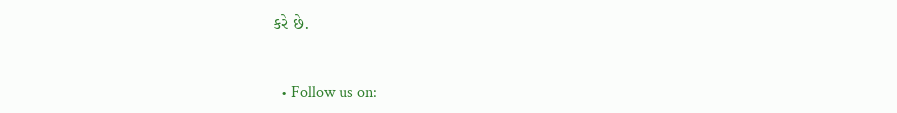કરે છે.


  • Follow us on: